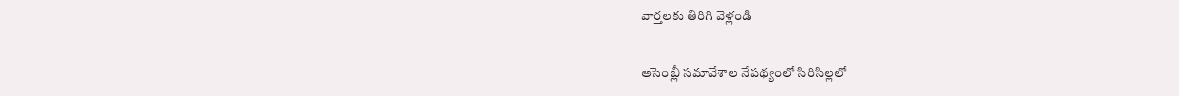వార్తలకు తిరిగి వెళ్లండి

అసెంబ్లీ సమావేశాల నేపథ్యంలో సిరిసిల్లలో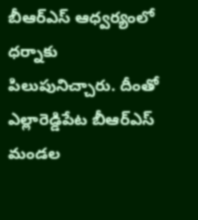బీఆర్ఎస్ ఆధ్వర్యంలో ధర్నాకు పిలుపునిచ్చారు. దీంతో ఎల్లారెడ్డిపేట బీఆర్ఎస్ మండల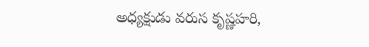అధ్యక్షుడు వరుస కృష్ణహరి,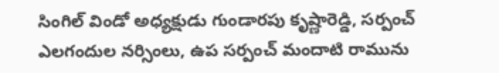సింగిల్ విండో అధ్యక్షుడు గుండారపు కృష్ణారెడ్డి, సర్పంచ్ ఎలగందుల నర్సింలు, ఉప సర్పంచ్ మందాటి రామును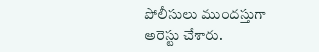పోలీసులు ముందస్తుగా అరెస్టు చేశారు.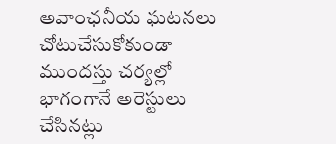అవాంఛనీయ ఘటనలు చోటుచేసుకోకుండా ముందస్తు చర్యల్లో భాగంగానే అరెస్టులు చేసినట్లు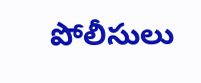పోలీసులు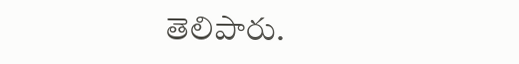తెలిపారు.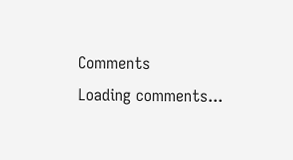Comments
Loading comments...